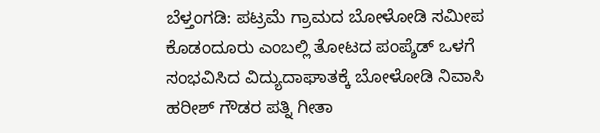ಬೆಳ್ತಂಗಡಿ: ಪಟ್ರಮೆ ಗ್ರಾಮದ ಬೋಳೋಡಿ ಸಮೀಪ ಕೊಡಂದೂರು ಎಂಬಲ್ಲಿ ತೋಟದ ಪಂಪ್ಶೆಡ್ ಒಳಗೆ ಸಂಭವಿಸಿದ ವಿದ್ಯುದಾಘಾತಕ್ಕೆ ಬೋಳೋಡಿ ನಿವಾಸಿ ಹರೀಶ್ ಗೌಡರ ಪತ್ನಿ ಗೀತಾ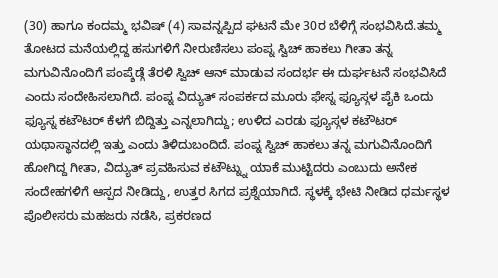(30) ಹಾಗೂ ಕಂದಮ್ಮ ಭವಿಷ್ (4) ಸಾವನ್ನಪ್ಪಿದ ಘಟನೆ ಮೇ 30ರ ಬೆಳಿಗ್ಗೆ ಸಂಭವಿಸಿದೆ.ತಮ್ಮ ತೋಟದ ಮನೆಯಲ್ಲಿದ್ದ ಹಸುಗಳಿಗೆ ನೀರುಣಿಸಲು ಪಂಪ್ನ ಸ್ವಿಚ್ ಹಾಕಲು ಗೀತಾ ತನ್ನ ಮಗುವಿನೊಂದಿಗೆ ಪಂಪ್ಶೆಡ್ಗೆ ತೆರಳಿ ಸ್ವಿಚ್ ಆನ್ ಮಾಡುವ ಸಂದರ್ಭ ಈ ದುರ್ಘಟನೆ ಸಂಭವಿಸಿದೆ ಎಂದು ಸಂದೇಹಿಸಲಾಗಿದೆ. ಪಂಪ್ನ ವಿದ್ಯುತ್ ಸಂಪರ್ಕದ ಮೂರು ಫೇಸ್ನ ಫ್ಯೂಸ್ಗಳ ಪೈಕಿ ಒಂದು ಫ್ಯೂಸ್ನ ಕಟೌಟರ್ ಕೆಳಗೆ ಬಿದ್ದಿತ್ತು ಎನ್ನಲಾಗಿದ್ದು; ಉಳಿದ ಎರಡು ಫ್ಯೂಸ್ಗಳ ಕಟೌಟರ್ ಯಥಾಸ್ಥಾನದಲ್ಲಿ ಇತ್ತು ಎಂದು ತಿಳಿದುಬಂದಿದೆ. ಪಂಪ್ನ ಸ್ವಿಚ್ ಹಾಕಲು ತನ್ನ ಮಗುವಿನೊಂದಿಗೆ ಹೋಗಿದ್ದ ಗೀತಾ, ವಿದ್ಯುತ್ ಪ್ರವಹಿಸುವ ಕಟೌಟ್ನ್ನು ಯಾಕೆ ಮುಟ್ಟಿದರು ಎಂಬುದು ಅನೇಕ ಸಂದೇಹಗಳಿಗೆ ಆಸ್ಪದ ನೀಡಿದ್ದು, ಉತ್ತರ ಸಿಗದ ಪ್ರಶ್ನೆಯಾಗಿದೆ. ಸ್ಥಳಕ್ಕೆ ಭೇಟಿ ನೀಡಿದ ಧರ್ಮಸ್ಥಳ ಪೊಲೀಸರು ಮಹಜರು ನಡೆಸಿ, ಪ್ರಕರಣದ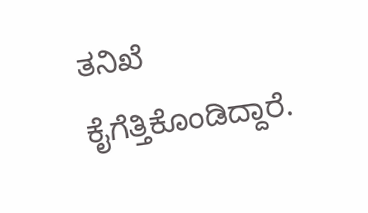ತನಿಖೆ ಕೈಗೆತ್ತಿಕೊಂಡಿದ್ದಾರೆ.